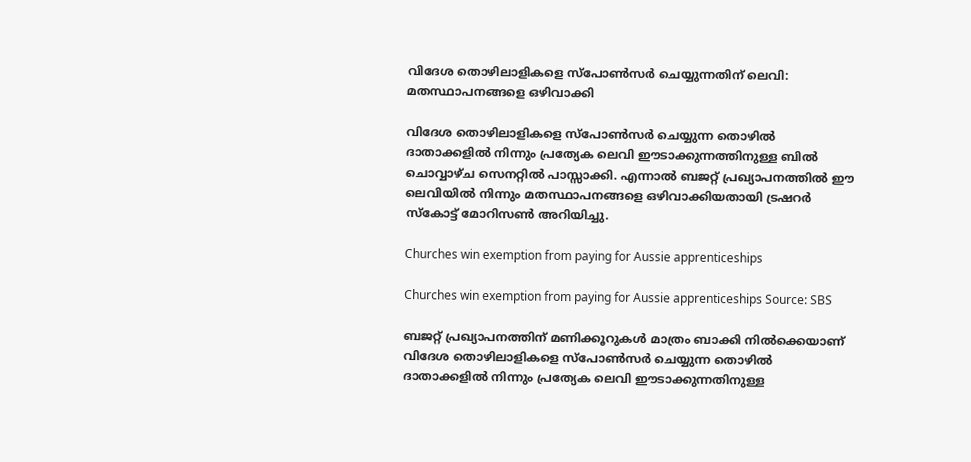വിദേശ തൊഴിലാളികളെ സ്പോൺസർ ചെയ്യുന്നതിന് ലെവി: മതസ്ഥാപനങ്ങളെ ഒഴിവാക്കി

വിദേശ തൊഴിലാളികളെ സ്പോൺസർ ചെയ്യുന്ന തൊഴിൽ ദാതാക്കളിൽ നിന്നും പ്രത്യേക ലെവി ഈടാക്കുന്നത്തിനുള്ള ബിൽ ചൊവ്വാഴ്ച സെനറ്റിൽ പാസ്സാക്കി. എന്നാൽ ബജറ്റ്‌ പ്രഖ്യാപനത്തിൽ ഈ ലെവിയിൽ നിന്നും മതസ്ഥാപനങ്ങളെ ഒഴിവാക്കിയതായി ട്രഷറർ സ്‌കോട്ട് മോറിസൺ അറിയിച്ചു.

Churches win exemption from paying for Aussie apprenticeships

Churches win exemption from paying for Aussie apprenticeships Source: SBS

ബജറ്റ് പ്രഖ്യാപനത്തിന് മണിക്കൂറുകൾ മാത്രം ബാക്കി നിൽക്കെയാണ് വിദേശ തൊഴിലാളികളെ സ്പോൺസർ ചെയ്യുന്ന തൊഴിൽ ദാതാക്കളിൽ നിന്നും പ്രത്യേക ലെവി ഈടാക്കുന്നതിനുള്ള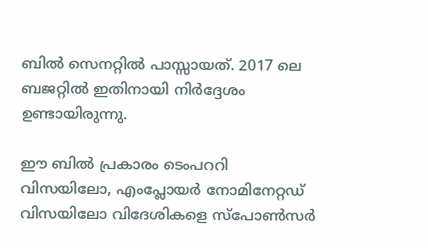ബിൽ സെനറ്റിൽ പാസ്സായത്. 2017 ലെ ബജറ്റിൽ ഇതിനായി നിർദ്ദേശം ഉണ്ടായിരുന്നു.

ഈ ബിൽ പ്രകാരം ടെംപററി വിസയിലോ, എംപ്ലോയർ നോമിനേറ്റഡ് വിസയിലോ വിദേശികളെ സ്പോൺസർ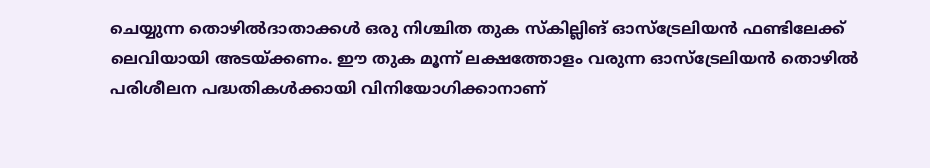ചെയ്യുന്ന തൊഴിൽദാതാക്കൾ ഒരു നിശ്ചിത തുക സ്‌കില്ലിങ് ഓസ്‌ട്രേലിയൻ ഫണ്ടിലേക്ക് ലെവിയായി അടയ്ക്കണം. ഈ തുക മൂന്ന് ലക്ഷത്തോളം വരുന്ന ഓസ്‌ട്രേലിയൻ തൊഴിൽ പരിശീലന പദ്ധതികൾക്കായി വിനിയോഗിക്കാനാണ്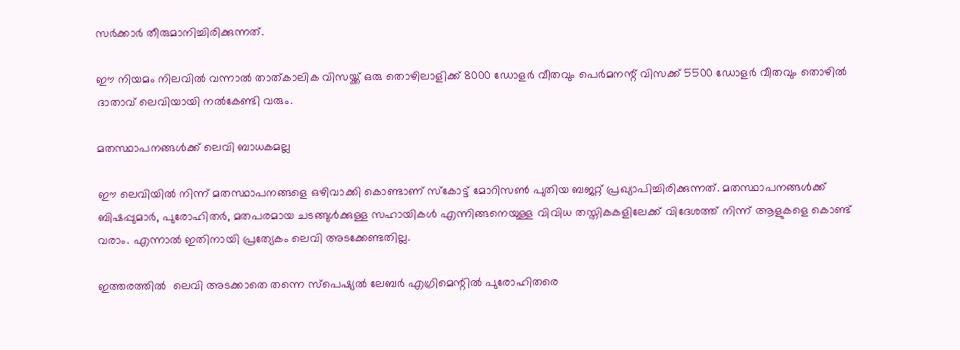സർക്കാർ തീരുമാനിച്ചിരിക്കുന്നത്.

ഈ നിയമം നിലവിൽ വന്നാൽ താത്കാലിക വിസയ്ക്ക് ഒരു തൊഴിലാളിക്ക് 8000 ഡോളർ വീതവും പെർമനന്റ് വിസക്ക് 5500 ഡോളർ വീതവും തൊഴിൽ ദാതാവ് ലെവിയായി നൽകേണ്ടി വരും.

മതസ്ഥാപനങ്ങൾക്ക് ലെവി ബാധകമല്ല

ഈ ലെവിയിൽ നിന്ന് മതസ്ഥാപനങ്ങളെ ഒഴിവാക്കി കൊണ്ടാണ് സ്കോട്ട് മോറിസൺ പുതിയ ബജറ്റ്‌ പ്രഖ്യാപിച്ചിരിക്കുന്നത്. മതസ്ഥാപനങ്ങൾക്ക് ബിഷപ്പുമാർ, പുരോഹിതർ, മതപരമായ ചടങ്ങുൾക്കുള്ള സഹായികൾ എന്നിങ്ങനെയുള്ള വിവിധ തസ്തികകളിലേക്ക് വിദേശത്ത് നിന്ന് ആളുകളെ കൊണ്ട് വരാം. എന്നാൽ ഇതിനായി പ്രത്യേകം ലെവി അടക്കേണ്ടതില്ല.

ഇത്തരത്തിൽ  ലെവി അടക്കാതെ തന്നെ സ്പെഷ്യൽ ലേബർ എഗ്രിമെന്റിൽ പുരോഹിതരെ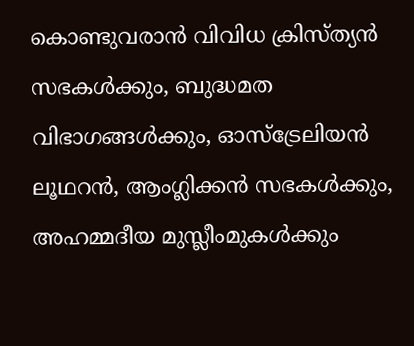കൊണ്ടുവരാൻ വിവിധ ക്രിസ്ത്യൻ സഭകൾക്കും, ബുദ്ധമത വിഭാഗങ്ങൾക്കും, ഓസ്‌ട്രേലിയൻ ലൂഥറൻ, ആംഗ്ലിക്കൻ സഭകൾക്കും, അഹമ്മദീയ മുസ്ലീംമുകൾക്കും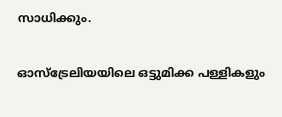സാധിക്കും.

ഓസ്‌ട്രേലിയയിലെ ഒട്ടുമിക്ക പള്ളികളും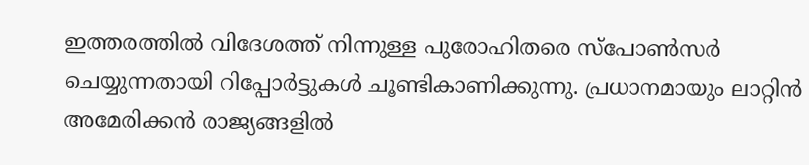ഇത്തരത്തിൽ വിദേശത്ത് നിന്നുള്ള പുരോഹിതരെ സ്പോൺസർ ചെയ്യുന്നതായി റിപ്പോർട്ടുകൾ ചൂണ്ടികാണിക്കുന്നു. പ്രധാനമായും ലാറ്റിൻ അമേരിക്കൻ രാജ്യങ്ങളിൽ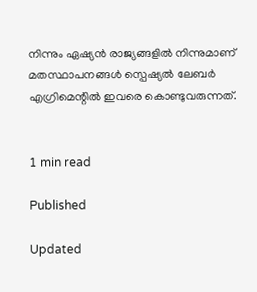നിന്നും ഏഷ്യൻ രാജ്യങ്ങളിൽ നിന്നുമാണ് മതസ്ഥാപനങ്ങൾ സ്പെഷ്യൽ ലേബർ എഗ്രിമെന്റിൽ ഇവരെ കൊണ്ടുവരുന്നത്.


1 min read

Published

Updated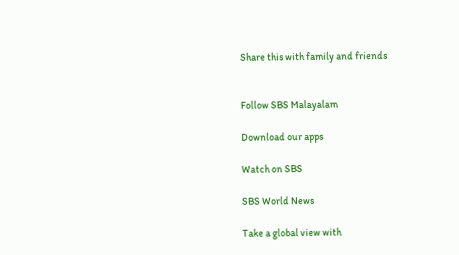Share this with family and friends


Follow SBS Malayalam

Download our apps

Watch on SBS

SBS World News

Take a global view with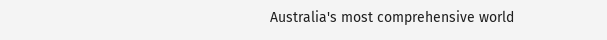Australia's most comprehensive world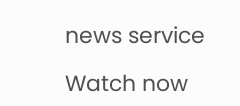news service

Watch now